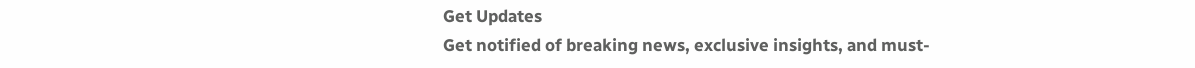Get Updates
Get notified of breaking news, exclusive insights, and must-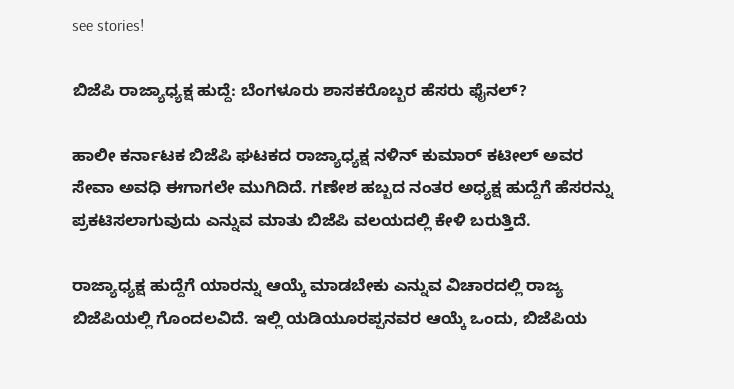see stories!

ಬಿಜೆಪಿ ರಾಜ್ಯಾಧ್ಯಕ್ಷ ಹುದ್ದೆ: ಬೆಂಗಳೂರು ಶಾಸಕರೊಬ್ಬರ ಹೆಸರು ಫೈನಲ್?

ಹಾಲೀ ಕರ್ನಾಟಕ ಬಿಜೆಪಿ ಘಟಕದ ರಾಜ್ಯಾಧ್ಯಕ್ಷ ನಳಿನ್ ಕುಮಾರ್ ಕಟೀಲ್ ಅವರ ಸೇವಾ ಅವಧಿ ಈಗಾಗಲೇ ಮುಗಿದಿದೆ. ಗಣೇಶ ಹಬ್ಬದ ನಂತರ ಅಧ್ಯಕ್ಷ ಹುದ್ದೆಗೆ ಹೆಸರನ್ನು ಪ್ರಕಟಿಸಲಾಗುವುದು ಎನ್ನುವ ಮಾತು ಬಿಜೆಪಿ ವಲಯದಲ್ಲಿ ಕೇಳಿ ಬರುತ್ತಿದೆ.

ರಾಜ್ಯಾಧ್ಯಕ್ಷ ಹುದ್ದೆಗೆ ಯಾರನ್ನು ಆಯ್ಕೆ ಮಾಡಬೇಕು ಎನ್ನುವ ವಿಚಾರದಲ್ಲಿ ರಾಜ್ಯ ಬಿಜೆಪಿಯಲ್ಲಿ ಗೊಂದಲವಿದೆ. ಇಲ್ಲಿ ಯಡಿಯೂರಪ್ಪನವರ ಆಯ್ಕೆ ಒಂದು, ಬಿಜೆಪಿಯ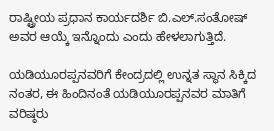ರಾಷ್ಟ್ರೀಯ ಪ್ರಧಾನ ಕಾರ್ಯದರ್ಶಿ ಬಿ.ಎಲ್.ಸಂತೋಷ್ ಅವರ ಆಯ್ಕೆ ಇನ್ನೊಂದು ಎಂದು ಹೇಳಲಾಗುತ್ತಿದೆ.

ಯಡಿಯೂರಪ್ಪನವರಿಗೆ ಕೇಂದ್ರದಲ್ಲಿ ಉನ್ನತ ಸ್ಥಾನ ಸಿಕ್ಕಿದ ನಂತರ, ಈ ಹಿಂದಿನಂತೆ ಯಡಿಯೂರಪ್ಪನವರ ಮಾತಿಗೆ ವರಿಷ್ಠರು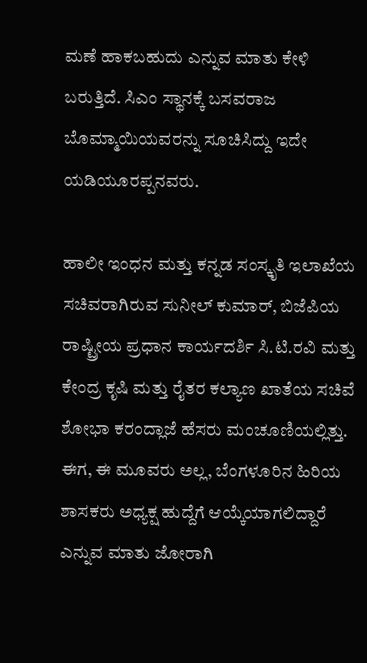ಮಣೆ ಹಾಕಬಹುದು ಎನ್ನುವ ಮಾತು ಕೇಳಿ ಬರುತ್ತಿದೆ. ಸಿಎಂ ಸ್ಥಾನಕ್ಕೆ ಬಸವರಾಜ ಬೊಮ್ಮಾಯಿಯವರನ್ನು ಸೂಚಿಸಿದ್ದು ಇದೇ ಯಡಿಯೂರಪ್ಪನವರು.

ಹಾಲೀ ಇಂಧನ ಮತ್ತು ಕನ್ನಡ ಸಂಸ್ಕೃತಿ ಇಲಾಖೆಯ ಸಚಿವರಾಗಿರುವ ಸುನೀಲ್ ಕುಮಾರ್, ಬಿಜೆಪಿಯ ರಾಷ್ಟ್ರೀಯ ಪ್ರಧಾನ ಕಾರ್ಯದರ್ಶಿ ಸಿ.ಟಿ.ರವಿ ಮತ್ತು ಕೇಂದ್ರ ಕೃಷಿ ಮತ್ತು ರೈತರ ಕಲ್ಯಾಣ ಖಾತೆಯ ಸಚಿವೆ ಶೋಭಾ ಕರಂದ್ಲಾಜೆ ಹೆಸರು ಮಂಚೂಣಿಯಲ್ಲಿತ್ತು. ಈಗ, ಈ ಮೂವರು ಅಲ್ಲ, ಬೆಂಗಳೂರಿನ ಹಿರಿಯ ಶಾಸಕರು ಅಧ್ಯಕ್ಷ ಹುದ್ದೆಗೆ ಆಯ್ಕೆಯಾಗಲಿದ್ದಾರೆ ಎನ್ನುವ ಮಾತು ಜೋರಾಗಿ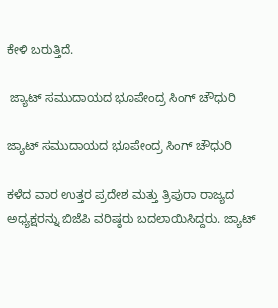ಕೇಳಿ ಬರುತ್ತಿದೆ.

 ಜ್ಯಾಟ್ ಸಮುದಾಯದ ಭೂಪೇಂದ್ರ ಸಿಂಗ್ ಚೌಧುರಿ

ಜ್ಯಾಟ್ ಸಮುದಾಯದ ಭೂಪೇಂದ್ರ ಸಿಂಗ್ ಚೌಧುರಿ

ಕಳೆದ ವಾರ ಉತ್ತರ ಪ್ರದೇಶ ಮತ್ತು ತ್ರಿಪುರಾ ರಾಜ್ಯದ ಅಧ್ಯಕ್ಷರನ್ನು ಬಿಜೆಪಿ ವರಿಷ್ಠರು ಬದಲಾಯಿಸಿದ್ದರು. ಜ್ಯಾಟ್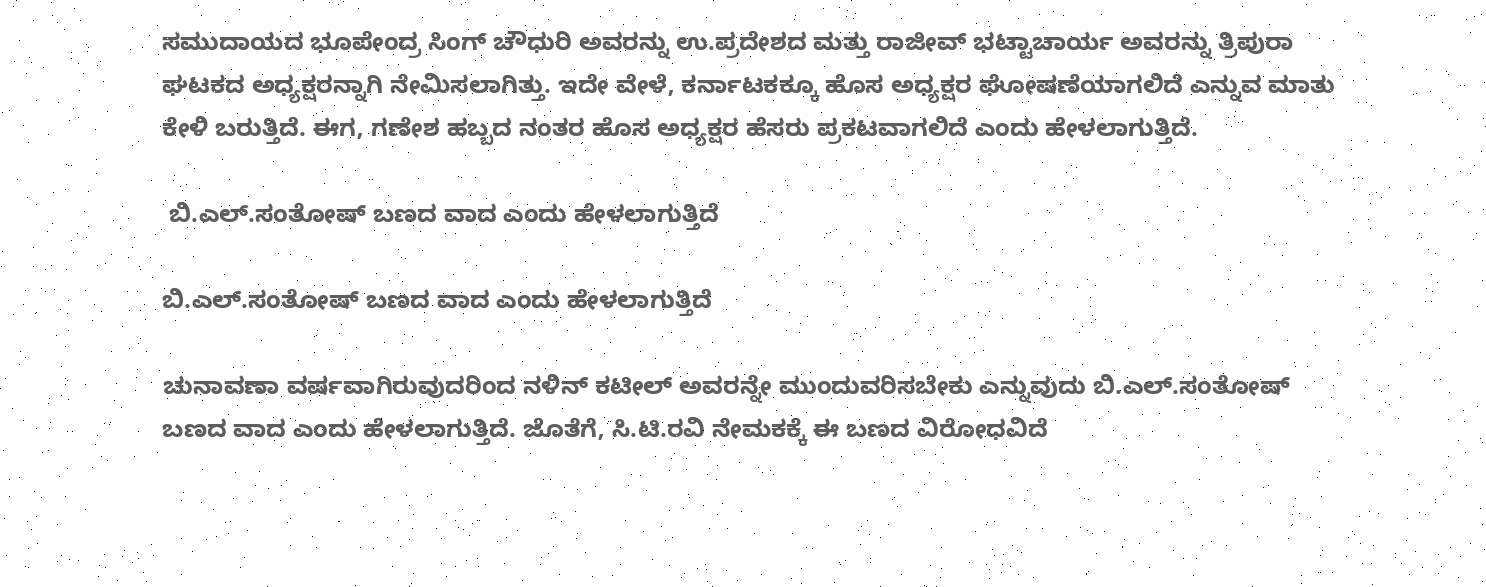ಸಮುದಾಯದ ಭೂಪೇಂದ್ರ ಸಿಂಗ್ ಚೌಧುರಿ ಅವರನ್ನು ಉ.ಪ್ರದೇಶದ ಮತ್ತು ರಾಜೀವ್ ಭಟ್ಟಾಚಾರ್ಯ ಅವರನ್ನು ತ್ರಿಪುರಾ ಘಟಕದ ಅಧ್ಯಕ್ಷರನ್ನಾಗಿ ನೇಮಿಸಲಾಗಿತ್ತು. ಇದೇ ವೇಳೆ, ಕರ್ನಾಟಕಕ್ಕೂ ಹೊಸ ಅಧ್ಯಕ್ಷರ ಘೋಷಣೆಯಾಗಲಿದೆ ಎನ್ನುವ ಮಾತು ಕೇಳಿ ಬರುತ್ತಿದೆ. ಈಗ, ಗಣೇಶ ಹಬ್ಬದ ನಂತರ ಹೊಸ ಅಧ್ಯಕ್ಷರ ಹೆಸರು ಪ್ರಕಟವಾಗಲಿದೆ ಎಂದು ಹೇಳಲಾಗುತ್ತಿದೆ.

 ಬಿ.ಎಲ್.ಸಂತೋಷ್ ಬಣದ ವಾದ ಎಂದು ಹೇಳಲಾಗುತ್ತಿದೆ

ಬಿ.ಎಲ್.ಸಂತೋಷ್ ಬಣದ ವಾದ ಎಂದು ಹೇಳಲಾಗುತ್ತಿದೆ

ಚುನಾವಣಾ ವರ್ಷವಾಗಿರುವುದರಿಂದ ನಳಿನ್ ಕಟೀಲ್ ಅವರನ್ನೇ ಮುಂದುವರಿಸಬೇಕು ಎನ್ನುವುದು ಬಿ.ಎಲ್.ಸಂತೋಷ್ ಬಣದ ವಾದ ಎಂದು ಹೇಳಲಾಗುತ್ತಿದೆ. ಜೊತೆಗೆ, ಸಿ.ಟಿ.ರವಿ ನೇಮಕಕ್ಕೆ ಈ ಬಣದ ವಿರೋಧವಿದೆ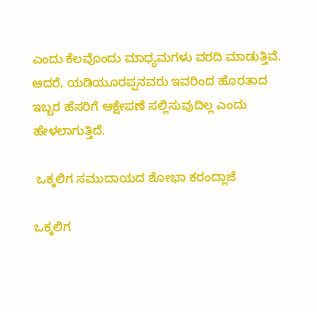ಎಂದು ಕೆಲವೊಂದು ಮಾಧ್ಯಮಗಳು ವರದಿ ಮಾಡುತ್ತಿವೆ. ಆದರೆ, ಯಡಿಯೂರಪ್ಪನವರು ಇವರಿಂದ ಹೊರತಾದ ಇಬ್ಬರ ಹೆಸರಿಗೆ ಆಕ್ಷೇಪಣೆ ಸಲ್ಲಿಸುವುದಿಲ್ಲ ಎಂದು ಹೇಳಲಾಗುತ್ತಿದೆ.

 ಒಕ್ಕಲಿಗ ಸಮುದಾಯದ ಶೋಭಾ ಕರಂದ್ಲಾಜೆ

ಒಕ್ಕಲಿಗ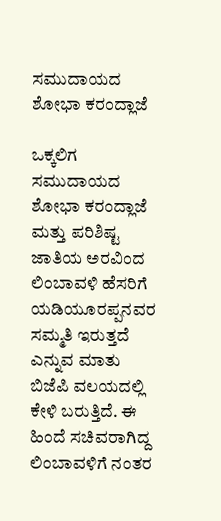ಸಮುದಾಯದ ಶೋಭಾ ಕರಂದ್ಲಾಜೆ

ಒಕ್ಕಲಿಗ ಸಮುದಾಯದ ಶೋಭಾ ಕರಂದ್ಲಾಜೆ ಮತ್ತು ಪರಿಶಿಷ್ಟ ಜಾತಿಯ ಅರವಿಂದ ಲಿಂಬಾವಳಿ ಹೆಸರಿಗೆ ಯಡಿಯೂರಪ್ಪನವರ ಸಮ್ಮತಿ ಇರುತ್ತದೆ ಎನ್ನುವ ಮಾತು ಬಿಜೆಪಿ ವಲಯದಲ್ಲಿ ಕೇಳಿ ಬರುತ್ತಿದೆ. ಈ ಹಿಂದೆ ಸಚಿವರಾಗಿದ್ದ ಲಿಂಬಾವಳಿಗೆ ನಂತರ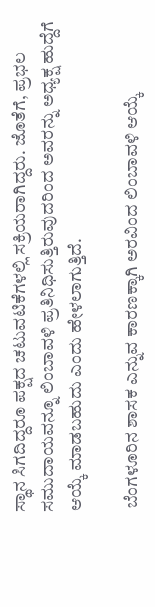ಸ್ಥಾನ ಸಿಗದಿದ್ದರೂ ಪಕ್ಷದ ಚಟುವಟಿಕೆಗಳಲ್ಲಿ ಸಕ್ರಿಯರಾಗಿದ್ದರು. ಜೊತೆಗೆ, ಪ್ರಭಲ ಸಮುದಾಯವನ್ನೂ ಲಿಂಬಾವಳಿ ಪ್ರತಿನಿಧಿಸುತ್ತಿರುವುದರಿಂದ ಅವರನ್ನು ಅಧ್ಯಕ್ಷ ಹುದ್ದೆಗೆ ಆಯ್ಕೆ ಮಾಡಬಹುದು ಎಂದು ಹೇಳಲಾಗುತ್ತಿದೆ.

 ಬೆಂಗಳೂರಿನ ಶಾಸಕ ಎನ್ನುವ ಕಾರಣಕ್ಕಾಗಿ ಅರವಿಂದ ಲಿಂಬಾವಳಿ ಆಯ್ಕೆ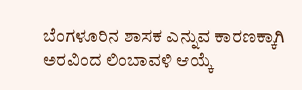ಬೆಂಗಳೂರಿನ ಶಾಸಕ ಎನ್ನುವ ಕಾರಣಕ್ಕಾಗಿ ಅರವಿಂದ ಲಿಂಬಾವಳಿ ಆಯ್ಕೆ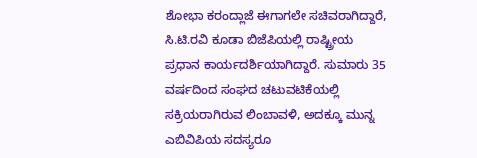ಶೋಭಾ ಕರಂದ್ಲಾಜೆ ಈಗಾಗಲೇ ಸಚಿವರಾಗಿದ್ದಾರೆ, ಸಿ.ಟಿ.ರವಿ ಕೂಡಾ ಬಿಜೆಪಿಯಲ್ಲಿ ರಾಷ್ಟ್ರೀಯ ಪ್ರಧಾನ ಕಾರ್ಯದರ್ಶಿಯಾಗಿದ್ದಾರೆ. ಸುಮಾರು 35 ವರ್ಷದಿಂದ ಸಂಘದ ಚಟುವಟಿಕೆಯಲ್ಲಿ ಸಕ್ರಿಯರಾಗಿರುವ ಲಿಂಬಾವಳಿ, ಅದಕ್ಕೂ ಮುನ್ನ ಎಬಿವಿಪಿಯ ಸದಸ್ಯರೂ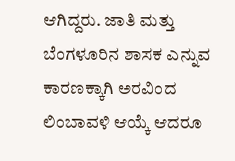ಆಗಿದ್ದರು. ಜಾತಿ ಮತ್ತು ಬೆಂಗಳೂರಿನ ಶಾಸಕ ಎನ್ನುವ ಕಾರಣಕ್ಕಾಗಿ ಅರವಿಂದ ಲಿಂಬಾವಳಿ ಆಯ್ಕೆ ಆದರೂ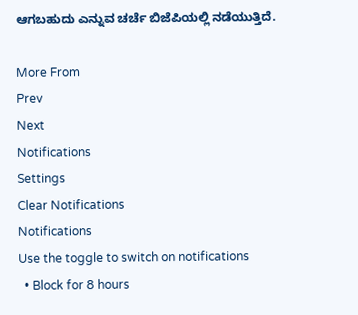ಆಗಬಹುದು ಎನ್ನುವ ಚರ್ಚೆ ಬಿಜೆಪಿಯಲ್ಲಿ ನಡೆಯುತ್ತಿದೆ.

More From
Prev
Next
Notifications
Settings
Clear Notifications
Notifications
Use the toggle to switch on notifications
  • Block for 8 hours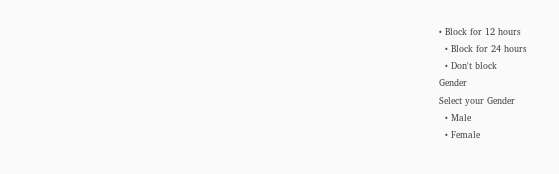• Block for 12 hours
  • Block for 24 hours
  • Don't block
Gender
Select your Gender
  • Male
  • Female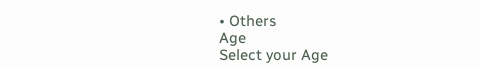• Others
Age
Select your Age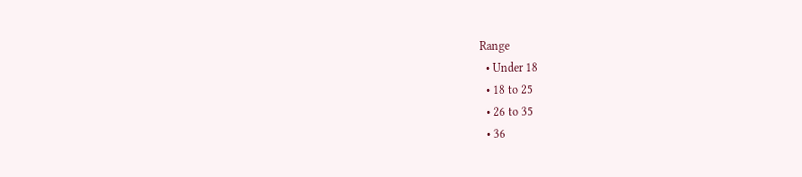Range
  • Under 18
  • 18 to 25
  • 26 to 35
  • 36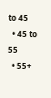to 45
  • 45 to 55
  • 55+